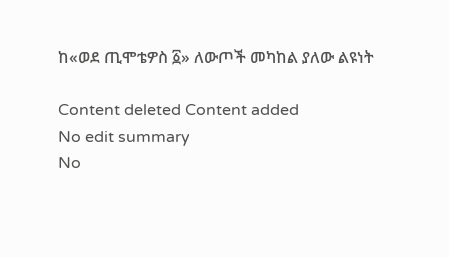ከ«ወደ ጢሞቴዎስ ፩» ለውጦች መካከል ያለው ልዩነት

Content deleted Content added
No edit summary
No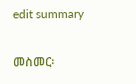edit summary

መስመር፡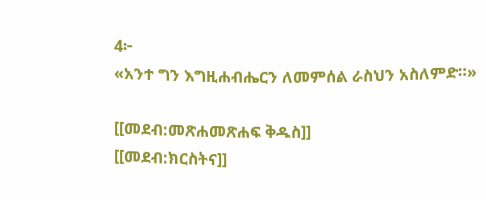4፦
«አንተ ግን እግዚሐብሔርን ለመምሰል ራስህን አስለምድ።»

[[መደብ:መጽሐመጽሐፍ ቅዱስ]]
[[መደብ:ክርስትና]]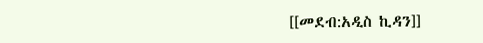[[መደብ:አዲስ ኪዳን]]